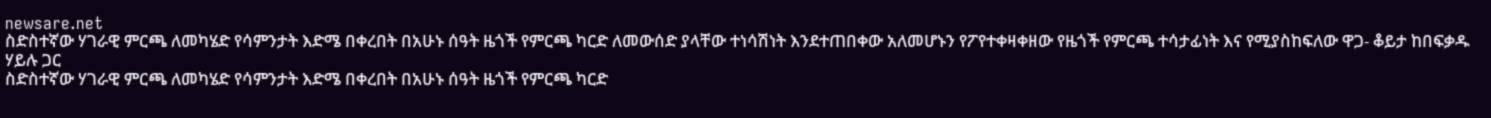newsare.net
ስድስተኛው ሃገራዊ ምርጫ ለመካሄድ የሳምንታት እድሜ በቀረበት በአሁኑ ሰዓት ዜጎች የምርጫ ካርድ ለመውሰድ ያላቸው ተነሳሽነት እንደተጠበቀው አለመሆኑን የፖየተቀዛቀዘው የዜጎች የምርጫ ተሳታፊነት እና የሚያስከፍለው ዋጋ- ቆይታ ከበፍቃዱ ሃይሉ ጋር
ስድስተኛው ሃገራዊ ምርጫ ለመካሄድ የሳምንታት እድሜ በቀረበት በአሁኑ ሰዓት ዜጎች የምርጫ ካርድ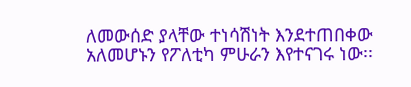ለመውሰድ ያላቸው ተነሳሽነት እንደተጠበቀው አለመሆኑን የፖለቲካ ምሁራን እየተናገሩ ነው፡፡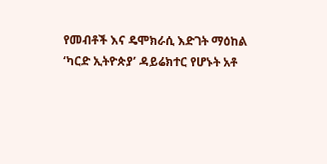የመብቶች እና ዴሞክራሲ እድገት ማዕከል ‘ካርድ ኢትዮጵያ’ ዳይሬክተር የሆኑት አቶ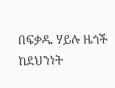በፍቃዱ ሃይሉ ዜጎች ከደህንነት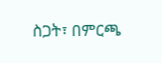ስጋት፣ በምርጫ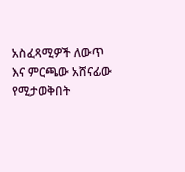አስፈጻሚዎች ለውጥ እና ምርጫው አሸናፊው የሚታወቅበት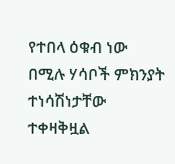የተበላ ዕቁብ ነው በሚሉ ሃሳቦች ምክንያት ተነሳሽነታቸው ተቀዛቅዟል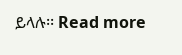ይላሉ፡፡ Read more